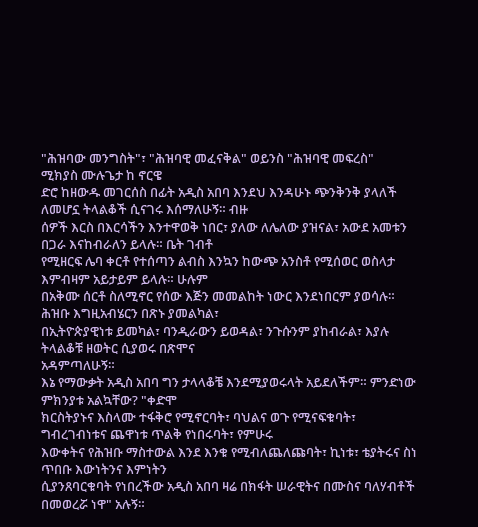"ሕዝባው መንግስት"፣ "ሕዝባዊ መፈናቅል" ወይንስ "ሕዝባዊ መፍረስ"
ሚክያስ ሙሉጌታ ከ ኖርዌ
ድሮ ከዘውዱ መገርሰስ በፊት አዲስ አበባ እንደህ እንዳሁኑ ጭንቅንቅ ያላለች ለመሆኗ ትላልቆች ሲናገሩ እሰማለሁኝ። ብዙ
ሰዎች እርስ በእርሳችን እንተዋወቅ ነበር፣ ያለው ለሌለው ያዝናል፣ አውደ አመቱን በጋራ እናከብራለን ይላሉ። ቤት ገብቶ
የሚዘርፍ ሌባ ቀርቶ የተሰጣን ልብስ እንኳን ከውጭ አንስቶ የሚሰወር ወስላታ እምብዛም አይታይም ይላሉ። ሁሉም
በአቅሙ ሰርቶ ስለሚኖር የሰው እጅን መመልከት ነውር እንደነበርም ያወሳሉ። ሕዝቡ እግዚአብሄርን በጽኑ ያመልካል፣
በኢትዮጵያዊነቱ ይመካል፣ ባንዲራውን ይወዳል፣ ንጉሱንም ያከብራል፣ እያሉ ትላልቆቹ ዘወትር ሲያወሩ በጽሞና
አዳምጣለሁኝ።
እኔ የማውቃት አዲስ አበባ ግን ታላላቆቼ እንደሚያወሩላት አይደለችም። ምንድነው ምክንያቱ አልኳቸው? "ቀድሞ
ክርስትያኑና እስላሙ ተፋቅሮ የሚኖርባት፣ ባህልና ወጉ የሚናፍቁባት፣ ግብረገብነቱና ጨዋነቱ ጥልቅ የነበሩባት፣ የምሁሩ
እውቀትና የሕዝቡ ማስተውል እንደ እንቁ የሚብለጨለጩባት፣ ኪነቱ፣ ቴያትሩና ስነ ጥበቡ እውነትንና እምነትን
ሲያንጸባርቁባት የነበረችው አዲስ አበባ ዛሬ በክፋት ሠራዊትና በሙስና ባለሃብቶች በመወረሯ ነዋ" አሉኝ።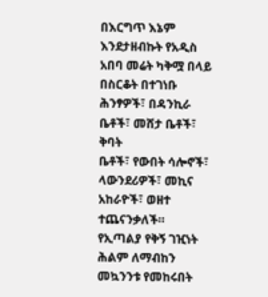በእርግጥ እኔም
እንደታዘብኩት የአዲስ አበባ መሬት ካቅሟ በላይ በስርቆት በተገነቡ ሕንፃዎች፣ በዳንኪራ ቤቶች፣ መሸታ ቤቶች፣ ቅባት
ቤቶች፣ የውበት ሳሎኖች፣ ላውንደሪዎች፣ መኪና አከራዮች፣ ወዘተ ተጨናንቃለች።
የኢጣልያ የቅኝ ገዢነት ሕልም ለማብከን መኳንንቱ የመከሩበት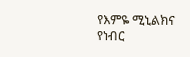የእምዬ ሚኒልክና የነብር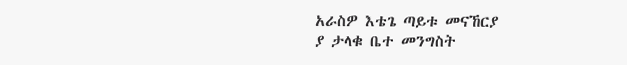አራስዎ እቴጌ ጣይቱ መናኸርያ
ያ ታላቁ ቤተ መንግስት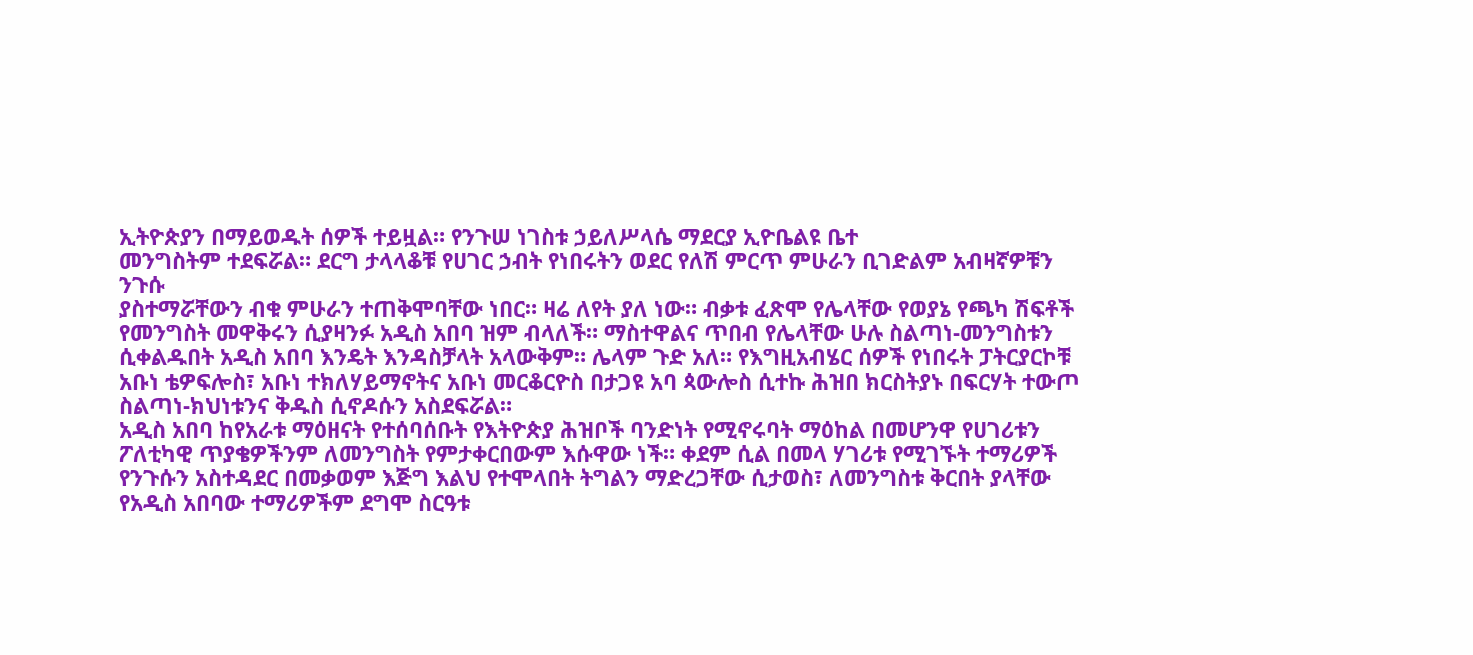ኢትዮጵያን በማይወዱት ሰዎች ተይዟል። የንጉሠ ነገስቱ ኃይለሥላሴ ማደርያ ኢዮቤልዩ ቤተ
መንግስትም ተደፍሯል። ደርግ ታላላቆቹ የሀገር ኃብት የነበሩትን ወደር የለሽ ምርጥ ምሁራን ቢገድልም አብዛኛዎቹን ንጉሱ
ያስተማሯቸውን ብቁ ምሁራን ተጠቅሞባቸው ነበር። ዛሬ ለየት ያለ ነው። ብቃቱ ፈጽሞ የሌላቸው የወያኔ የጫካ ሽፍቶች
የመንግስት መዋቅሩን ሲያዛንፉ አዲስ አበባ ዝም ብላለች። ማስተዋልና ጥበብ የሌላቸው ሁሉ ስልጣነ-መንግስቱን
ሲቀልዱበት አዲስ አበባ እንዴት እንዳስቻላት አላውቅም። ሌላም ጉድ አለ። የእግዚአብሄር ሰዎች የነበሩት ፓትርያርኮቹ
አቡነ ቴዎፍሎስ፣ አቡነ ተክለሃይማኖትና አቡነ መርቆርዮስ በታጋዩ አባ ጳውሎስ ሲተኩ ሕዝበ ክርስትያኑ በፍርሃት ተውጦ
ስልጣነ-ክህነቱንና ቅዱስ ሲኖዶሱን አስደፍሯል።
አዲስ አበባ ከየአራቱ ማዕዘናት የተሰባሰቡት የእትዮጵያ ሕዝቦች ባንድነት የሚኖሩባት ማዕከል በመሆንዋ የሀገሪቱን
ፖለቲካዊ ጥያቄዎችንም ለመንግስት የምታቀርበውም እሱዋው ነች። ቀደም ሲል በመላ ሃገሪቱ የሚገኙት ተማሪዎች
የንጉሱን አስተዳደር በመቃወም እጅግ እልህ የተሞላበት ትግልን ማድረጋቸው ሲታወስ፣ ለመንግስቱ ቅርበት ያላቸው
የአዲስ አበባው ተማሪዎችም ደግሞ ስርዓቱ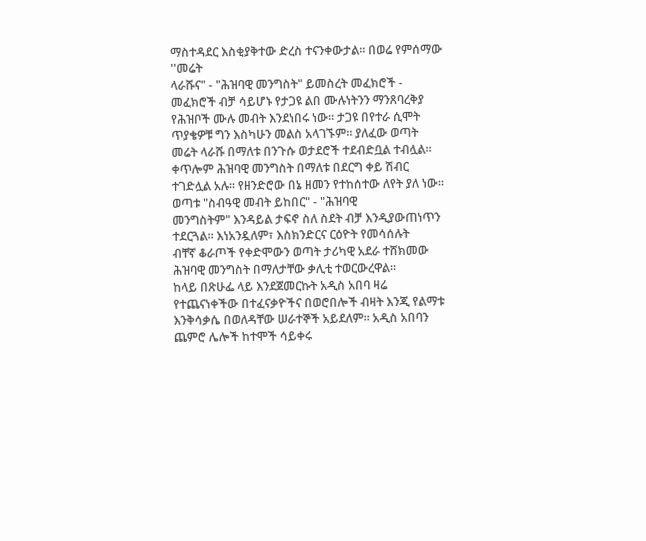ማስተዳደር እስቂያቅተው ድረስ ተናንቀውታል። በወሬ የምሰማው ''መሬት
ላራሹና" - "ሕዝባዊ መንግስት" ይመስረት መፈክሮች - መፈክሮች ብቻ ሳይሆኑ የታጋዩ ልበ ሙሉነትንን ማንጸባረቅያ
የሕዝቦች ሙሉ መብት እንደነበሩ ነው። ታጋዩ በየተራ ሲሞት ጥያቄዎቹ ግን እስካሁን መልስ አላገኙም። ያለፈው ወጣት
መሬት ላራሹ በማለቱ በንጉሱ ወታደሮች ተደብድቧል ተብሏል። ቀጥሎም ሕዝባዊ መንግስት በማለቱ በደርግ ቀይ ሽብር
ተገድሏል አሉ። የዘንድሮው በኔ ዘመን የተከሰተው ለየት ያለ ነው። ወጣቱ "ስብዓዊ መብት ይከበር" - "ሕዝባዊ
መንግስትም" እንዳይል ታፍኖ ስለ ስደት ብቻ እንዲያውጠነጥን ተደርጓል። እነአንዷለም፣ እስክንድርና ርዕዮት የመሳሰሉት
ብቸኛ ቆራጦች የቀድሞውን ወጣት ታሪካዊ አደራ ተሸክመው ሕዝባዊ መንግስት በማለታቸው ቃሊቲ ተወርውረዋል።
ከላይ በጽሁፌ ላይ እንደጀመርኩት አዲስ አበባ ዛሬ የተጨናነቀችው በተፈናቃዮችና በወሮበሎች ብዛት እንጂ የልማቱ
እንቅሳቃሴ በወለዳቸው ሠራተኞች አይደለም። አዲስ አበባን ጨምሮ ሌሎች ከተሞች ሳይቀሩ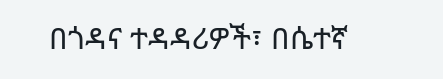በጎዳና ተዳዳሪዎች፣ በሴተኛ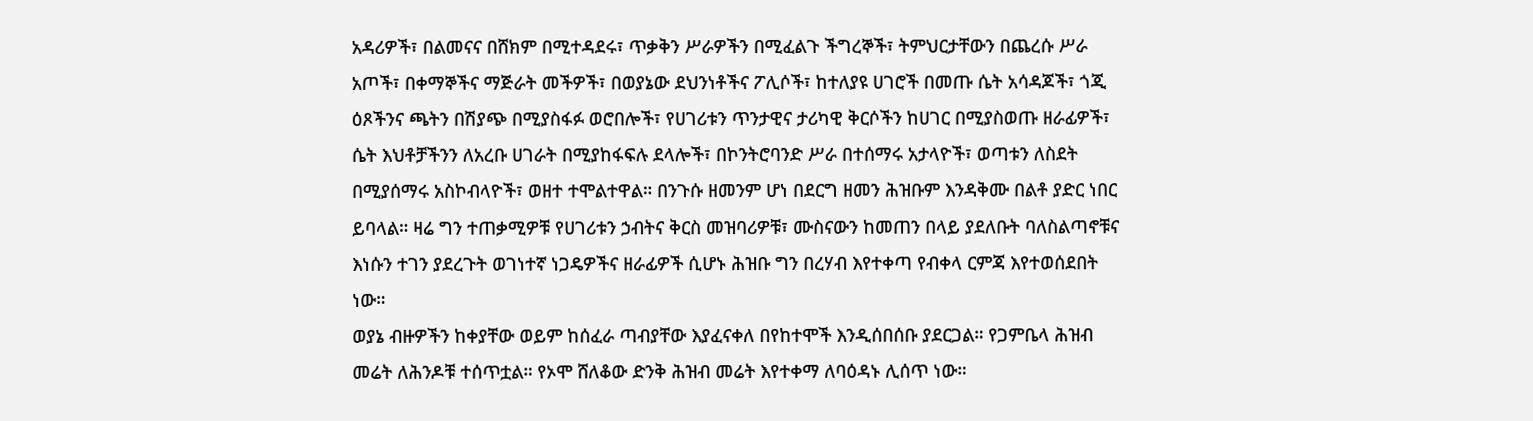አዳሪዎች፣ በልመናና በሸክም በሚተዳደሩ፣ ጥቃቅን ሥራዎችን በሚፈልጉ ችግረኞች፣ ትምህርታቸውን በጨረሱ ሥራ
አጦች፣ በቀማኞችና ማጅራት መችዎች፣ በወያኔው ደህንነቶችና ፖሊሶች፣ ከተለያዩ ሀገሮች በመጡ ሴት አሳዳጆች፣ ጎጂ
ዕጾችንና ጫትን በሽያጭ በሚያስፋፉ ወሮበሎች፣ የሀገሪቱን ጥንታዊና ታሪካዊ ቅርሶችን ከሀገር በሚያስወጡ ዘራፊዎች፣
ሴት እህቶቻችንን ለአረቡ ሀገራት በሚያከፋፍሉ ደላሎች፣ በኮንትሮባንድ ሥራ በተሰማሩ አታላዮች፣ ወጣቱን ለስደት
በሚያሰማሩ አስኮብላዮች፣ ወዘተ ተሞልተዋል። በንጉሱ ዘመንም ሆነ በደርግ ዘመን ሕዝቡም እንዳቅሙ በልቶ ያድር ነበር
ይባላል። ዛሬ ግን ተጠቃሚዎቹ የሀገሪቱን ኃብትና ቅርስ መዝባሪዎቹ፣ ሙስናውን ከመጠን በላይ ያደለቡት ባለስልጣኖቹና
እነሱን ተገን ያደረጉት ወገነተኛ ነጋዴዎችና ዘራፊዎች ሲሆኑ ሕዝቡ ግን በረሃብ እየተቀጣ የብቀላ ርምጃ እየተወሰደበት
ነው።
ወያኔ ብዙዎችን ከቀያቸው ወይም ከሰፈራ ጣብያቸው እያፈናቀለ በየከተሞች እንዲሰበሰቡ ያደርጋል። የጋምቤላ ሕዝብ
መሬት ለሕንዶቹ ተሰጥቷል። የኦሞ ሸለቆው ድንቅ ሕዝብ መሬት እየተቀማ ለባዕዳኑ ሊሰጥ ነው።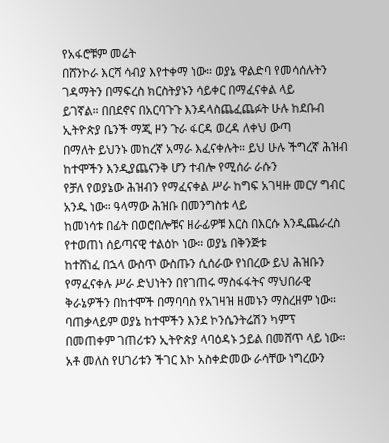የአፋሮቹም መሬት
በሸንኮራ እርሻ ሳብያ እየተቀማ ነው። ወያኔ ዋልድባ የመሳሰሉትን ገዳማትን በማፍረስ ክርስትያኑን ሳይቀር በማፈናቀል ላይ
ይገኛል። በበደኖና በአርባጉጉ እንዳላስጨፈጨፉት ሁሉ ከደቡብ ኢትዮጵያ ቤንች ማጂ ዞን ጉራ ፋርዳ ወረዳ ለቀህ ውጣ
በማለት ይህንኑ መከረኛ አማራ እፈናቀሉት። ይህ ሁሉ ችግረኛ ሕዝብ ከተሞችን እንዲያጨናንቅ ሆን ተብሎ የሚሰራ ራሱን
የቻለ የወያኔው ሕዝብን የማፈናቀል ሥራ ከግፍ አገዛዙ መርሃ ግብር አንዱ ነው። ዓላማው ሕዝቡ በመንግስቱ ላይ
ከመነሳቱ በፊት በወሮበሎቹና ዘራፊዎቹ እርስ በእርሱ እንዲጨራረስ የተወጠነ ሰይጣናዊ ተልዕኮ ነው። ወያኔ በቅንጅቱ
ከተሸነፈ በኋላ ውስጥ ውስጡን ሲሰራው የነበረው ይህ ሕዝቡን የማፈናቀሉ ሥራ ድህነትን በየገጠሩ ማስፋፋትና ማህበራዊ
ቅራኔዎችን በከተሞች በማባባስ የአገዛዝ ዘመኑን ማስረዘም ነው። ባጠቃላይም ወያኔ ከተሞችን እንደ ኮንሴንትሬሽን ካምፕ
በመጠቀም ገጠሪቱን ኢትዮጵያ ላባዕዳኑ ኃይል በመሸጥ ላይ ነው።
አቶ መለስ የሀገሪቱን ችገር እኮ አስቀድመው ራሳቸው ነግረውን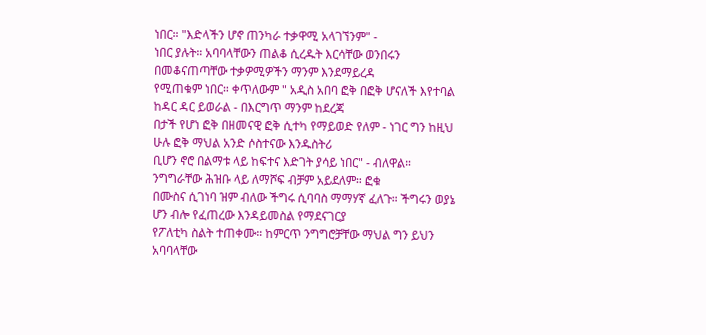ነበር። "እድላችን ሆኖ ጠንካራ ተቃዋሚ አላገኘንም" -
ነበር ያሉት። አባባላቸውን ጠልቆ ሲረዱት እርሳቸው ወንበሩን በመቆናጠጣቸው ተቃዎሚዎችን ማንም እንደማይረዳ
የሚጠቁም ነበር። ቀጥለውም " አዲስ አበባ ፎቅ በፎቅ ሆናለች እየተባል ከዳር ዳር ይወራል - በእርግጥ ማንም ከደረጃ
በታች የሆነ ፎቅ በዘመናዊ ፎቅ ሲተካ የማይወድ የለም - ነገር ግን ከዚህ ሁሉ ፎቅ ማህል አንድ ሶስተናው እንዱስትሪ
ቢሆን ኖሮ በልማቱ ላይ ከፍተና እድገት ያሳይ ነበር" - ብለዋል። ንግግራቸው ሕዝቡ ላይ ለማሾፍ ብቻም አይደለም። ፎቁ
በሙስና ሲገነባ ዝም ብለው ችግሩ ሲባባስ ማማሃኛ ፈለጉ። ችግሩን ወያኔ ሆን ብሎ የፈጠረው እንዳይመስል የማደናገርያ
የፖለቲካ ስልት ተጠቀሙ። ከምርጥ ንግግሮቻቸው ማህል ግን ይህን አባባላቸው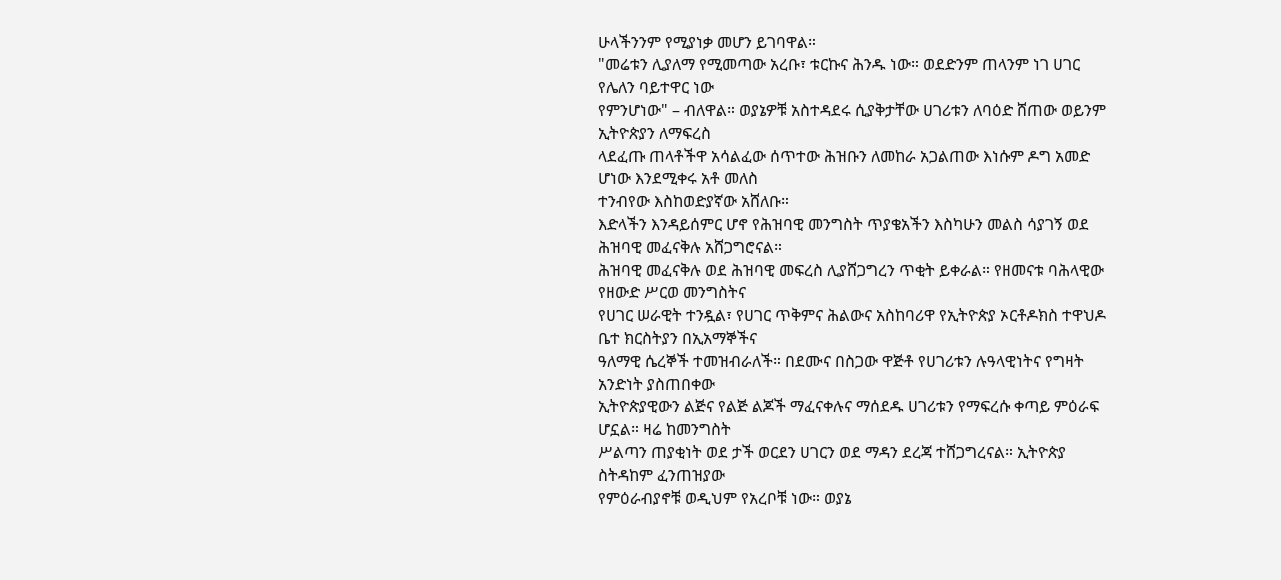ሁላችንንም የሚያነቃ መሆን ይገባዋል።
"መሬቱን ሊያለማ የሚመጣው አረቡ፣ ቱርኩና ሕንዱ ነው። ወደድንም ጠላንም ነገ ሀገር የሌለን ባይተዋር ነው
የምንሆነው" – ብለዋል። ወያኔዎቹ አስተዳደሩ ሲያቅታቸው ሀገሪቱን ለባዕድ ሸጠው ወይንም ኢትዮጵያን ለማፍረስ
ላደፈጡ ጠላቶችዋ አሳልፈው ሰጥተው ሕዝቡን ለመከራ አጋልጠው እነሱም ዶግ አመድ ሆነው እንደሚቀሩ አቶ መለስ
ተንብየው እስከወድያኛው አሸለቡ።
እድላችን እንዳይሰምር ሆኖ የሕዝባዊ መንግስት ጥያቄአችን እስካሁን መልስ ሳያገኝ ወደ ሕዝባዊ መፈናቅሉ አሸጋግሮናል።
ሕዝባዊ መፈናቅሉ ወደ ሕዝባዊ መፍረስ ሊያሸጋግረን ጥቂት ይቀራል። የዘመናቱ ባሕላዊው የዘውድ ሥርወ መንግስትና
የሀገር ሠራዊት ተንዷል፣ የሀገር ጥቅምና ሕልውና አስከባሪዋ የኢትዮጵያ ኦርቶዶክስ ተዋህዶ ቤተ ክርስትያን በኢአማኞችና
ዓለማዊ ሴረኞች ተመዝብራለች። በደሙና በስጋው ዋጅቶ የሀገሪቱን ሉዓላዊነትና የግዛት አንድነት ያስጠበቀው
ኢትዮጵያዊውን ልጅና የልጅ ልጆች ማፈናቀሉና ማሰደዱ ሀገሪቱን የማፍረሱ ቀጣይ ምዕራፍ ሆኗል። ዛሬ ከመንግስት
ሥልጣን ጠያቂነት ወደ ታች ወርደን ሀገርን ወደ ማዳን ደረጃ ተሸጋግረናል። ኢትዮጵያ ስትዳከም ፈንጠዝያው
የምዕራብያኖቹ ወዲህም የአረቦቹ ነው። ወያኔ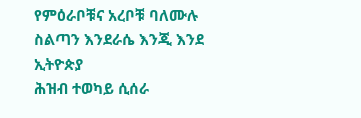የምዕራቦቹና አረቦቹ ባለሙሉ ስልጣን እንደራሴ እንጂ እንደ ኢትዮጵያ
ሕዝብ ተወካይ ሲሰራ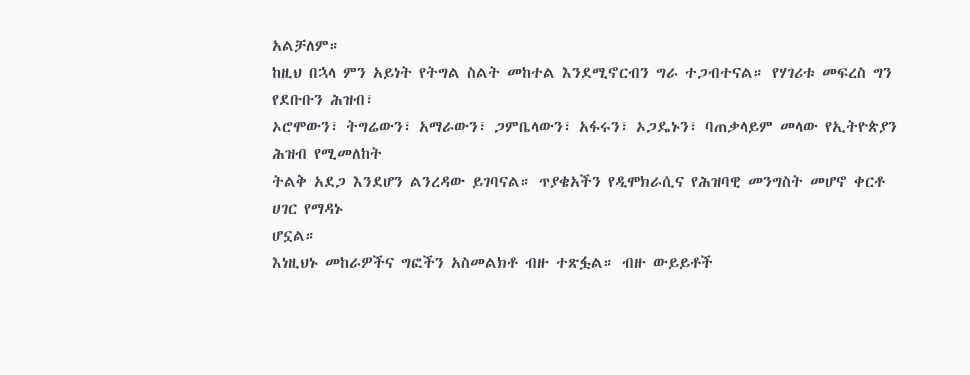አልቻለም።
ከዚህ በኋላ ምን አይነት የትግል ስልት መከተል እንደሚኖርብን ግራ ተጋብተናል። የሃገሪቱ መፍረስ ግን የደቡቡን ሕዝብ፣
ኦሮሞውን፣ ትግሬውን፣ አማራውን፣ ጋምቤላውን፣ አፋሩን፣ ኦጋዴኑን፣ ባጠቃላይም መላው የኢትዮጵያን ሕዝብ የሚመለከት
ትልቅ አደጋ እንደሆን ልንረዳው ይገባናል። ጥያቄአችን የዲሞክራሲና የሕዝባዊ መንግስት መሆኖ ቀርቶ ሀገር የማዳኑ
ሆኗል።
እነዚህኑ መከራዎችና ግፎችን አስመልክቶ ብዙ ተጽፏል። ብዙ ውይይቶች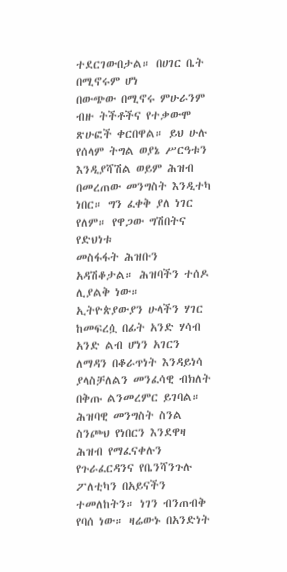ተደርገውበታል። በሀገር ቤት በሚኖሩም ሆነ
በውጭው በሚኖሩ ምሁራንም ብዙ ትችቶችና የተቃውሞ ጽሁፎች ቀርበዋል። ይህ ሁሉ የሰላም ትግል ወያኔ ሥርዓቱን
እንዲያሻሽል ወይም ሕዝብ በመረጠው መንግስት እንዲተካ ነበር። ግን ፈቀቅ ያለ ነገር የለም። የዋጋው ግሽበትና የድህነቱ
መስፋፋት ሕዝቡን አዳሽቆታል። ሕዝባችን ተሰዶ ሊያልቅ ነው።
ኢትዮጵያውያን ሁላችን ሃገር ከመፍረሷ በፊት አንድ ሃሳብ አንድ ልብ ሆነን አገርን ለማዳን በቆራጥነት እንዳይነሳ
ያላስቻለልን መንፈሳዊ ብክለት በቅጡ ልንመረምር ይገባል።
ሕዝባዊ መንግስት ስንል ስንጮህ የነበርን እንደዋዛ ሕዝብ የማፈናቀሉን የጉራፈርዳንና የቤንሻንጉሉ ፖለቲካን በአይናችን
ተመለከትን። ነገን ብንጠብቅ የባሰ ነው። ዛሬውኑ በአንድነት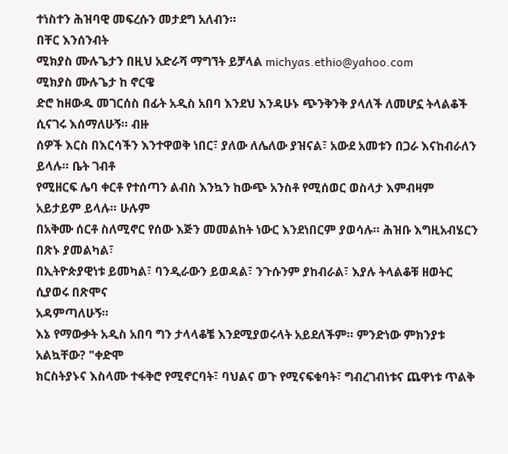ተነስተን ሕዝባዊ መፍረሱን መታደግ አለብን።
በቸር እንሰንብት
ሚክያስ ሙሉጌታን በዚህ አድራሻ ማግኘት ይቻላል michyas.ethio@yahoo.com
ሚክያስ ሙሉጌታ ከ ኖርዌ
ድሮ ከዘውዱ መገርሰስ በፊት አዲስ አበባ እንደህ እንዳሁኑ ጭንቅንቅ ያላለች ለመሆኗ ትላልቆች ሲናገሩ እሰማለሁኝ። ብዙ
ሰዎች እርስ በእርሳችን እንተዋወቅ ነበር፣ ያለው ለሌለው ያዝናል፣ አውደ አመቱን በጋራ እናከብራለን ይላሉ። ቤት ገብቶ
የሚዘርፍ ሌባ ቀርቶ የተሰጣን ልብስ እንኳን ከውጭ አንስቶ የሚሰወር ወስላታ እምብዛም አይታይም ይላሉ። ሁሉም
በአቅሙ ሰርቶ ስለሚኖር የሰው እጅን መመልከት ነውር እንደነበርም ያወሳሉ። ሕዝቡ እግዚአብሄርን በጽኑ ያመልካል፣
በኢትዮጵያዊነቱ ይመካል፣ ባንዲራውን ይወዳል፣ ንጉሱንም ያከብራል፣ እያሉ ትላልቆቹ ዘወትር ሲያወሩ በጽሞና
አዳምጣለሁኝ።
እኔ የማውቃት አዲስ አበባ ግን ታላላቆቼ እንደሚያወሩላት አይደለችም። ምንድነው ምክንያቱ አልኳቸው? "ቀድሞ
ክርስትያኑና እስላሙ ተፋቅሮ የሚኖርባት፣ ባህልና ወጉ የሚናፍቁባት፣ ግብረገብነቱና ጨዋነቱ ጥልቅ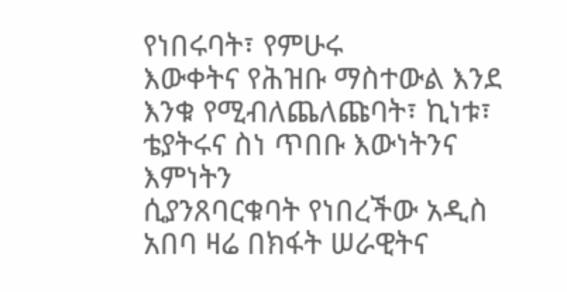የነበሩባት፣ የምሁሩ
እውቀትና የሕዝቡ ማስተውል እንደ እንቁ የሚብለጨለጩባት፣ ኪነቱ፣ ቴያትሩና ስነ ጥበቡ እውነትንና እምነትን
ሲያንጸባርቁባት የነበረችው አዲስ አበባ ዛሬ በክፋት ሠራዊትና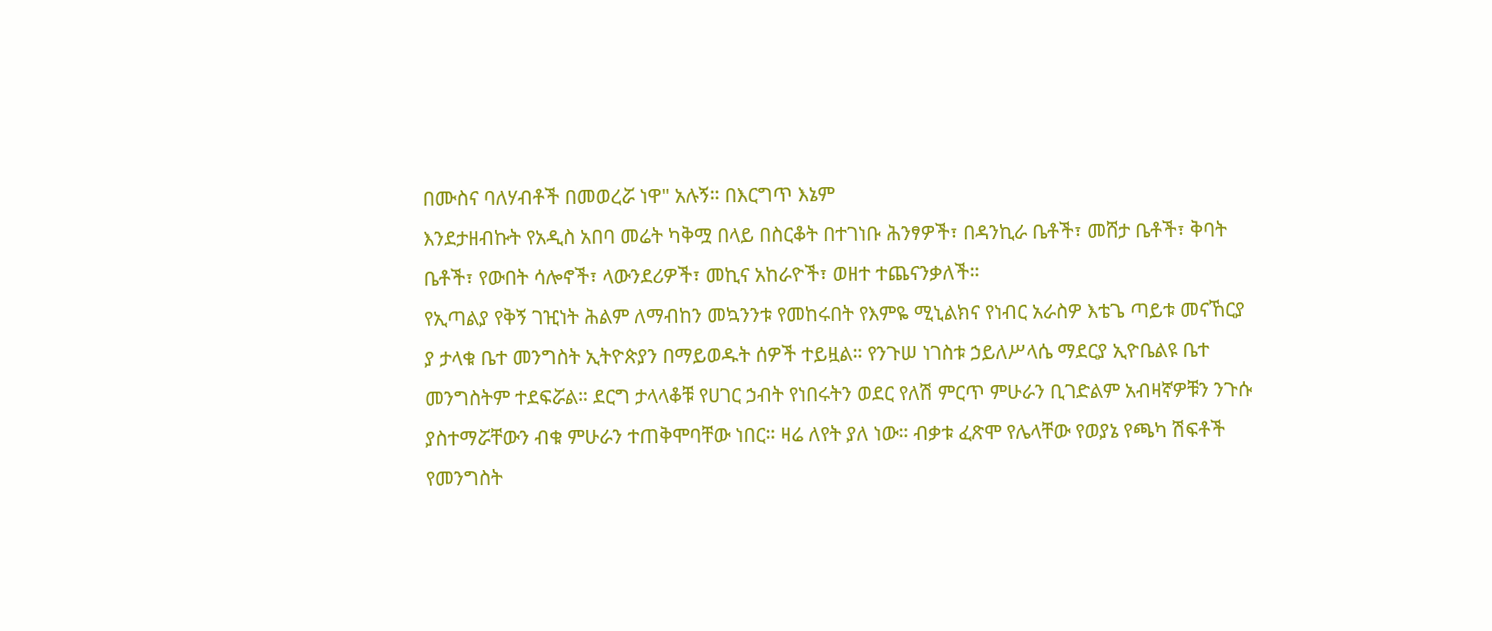በሙስና ባለሃብቶች በመወረሯ ነዋ" አሉኝ። በእርግጥ እኔም
እንደታዘብኩት የአዲስ አበባ መሬት ካቅሟ በላይ በስርቆት በተገነቡ ሕንፃዎች፣ በዳንኪራ ቤቶች፣ መሸታ ቤቶች፣ ቅባት
ቤቶች፣ የውበት ሳሎኖች፣ ላውንደሪዎች፣ መኪና አከራዮች፣ ወዘተ ተጨናንቃለች።
የኢጣልያ የቅኝ ገዢነት ሕልም ለማብከን መኳንንቱ የመከሩበት የእምዬ ሚኒልክና የነብር አራስዎ እቴጌ ጣይቱ መናኸርያ
ያ ታላቁ ቤተ መንግስት ኢትዮጵያን በማይወዱት ሰዎች ተይዟል። የንጉሠ ነገስቱ ኃይለሥላሴ ማደርያ ኢዮቤልዩ ቤተ
መንግስትም ተደፍሯል። ደርግ ታላላቆቹ የሀገር ኃብት የነበሩትን ወደር የለሽ ምርጥ ምሁራን ቢገድልም አብዛኛዎቹን ንጉሱ
ያስተማሯቸውን ብቁ ምሁራን ተጠቅሞባቸው ነበር። ዛሬ ለየት ያለ ነው። ብቃቱ ፈጽሞ የሌላቸው የወያኔ የጫካ ሽፍቶች
የመንግስት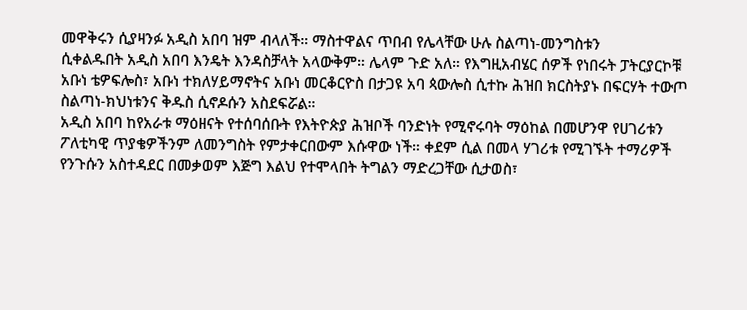መዋቅሩን ሲያዛንፉ አዲስ አበባ ዝም ብላለች። ማስተዋልና ጥበብ የሌላቸው ሁሉ ስልጣነ-መንግስቱን
ሲቀልዱበት አዲስ አበባ እንዴት እንዳስቻላት አላውቅም። ሌላም ጉድ አለ። የእግዚአብሄር ሰዎች የነበሩት ፓትርያርኮቹ
አቡነ ቴዎፍሎስ፣ አቡነ ተክለሃይማኖትና አቡነ መርቆርዮስ በታጋዩ አባ ጳውሎስ ሲተኩ ሕዝበ ክርስትያኑ በፍርሃት ተውጦ
ስልጣነ-ክህነቱንና ቅዱስ ሲኖዶሱን አስደፍሯል።
አዲስ አበባ ከየአራቱ ማዕዘናት የተሰባሰቡት የእትዮጵያ ሕዝቦች ባንድነት የሚኖሩባት ማዕከል በመሆንዋ የሀገሪቱን
ፖለቲካዊ ጥያቄዎችንም ለመንግስት የምታቀርበውም እሱዋው ነች። ቀደም ሲል በመላ ሃገሪቱ የሚገኙት ተማሪዎች
የንጉሱን አስተዳደር በመቃወም እጅግ እልህ የተሞላበት ትግልን ማድረጋቸው ሲታወስ፣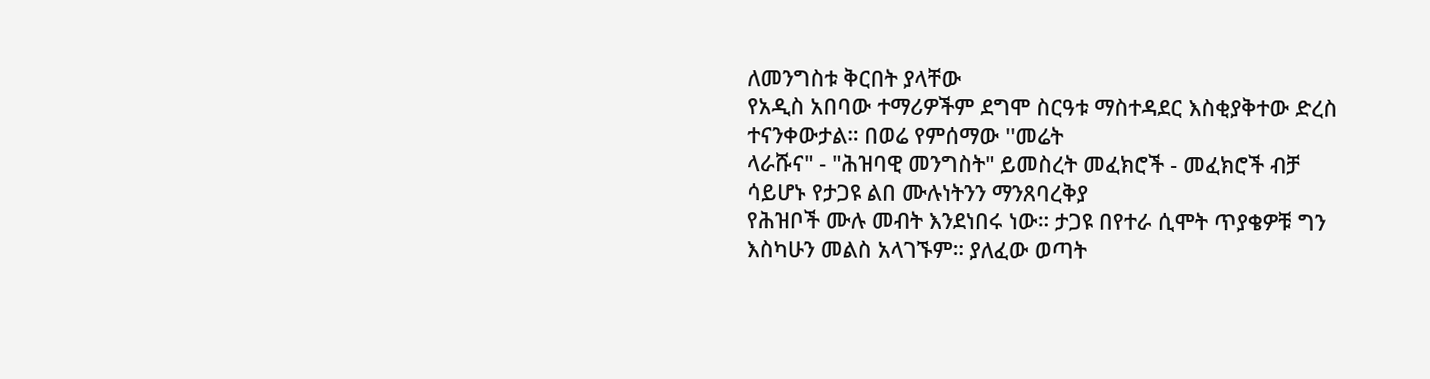ለመንግስቱ ቅርበት ያላቸው
የአዲስ አበባው ተማሪዎችም ደግሞ ስርዓቱ ማስተዳደር እስቂያቅተው ድረስ ተናንቀውታል። በወሬ የምሰማው ''መሬት
ላራሹና" - "ሕዝባዊ መንግስት" ይመስረት መፈክሮች - መፈክሮች ብቻ ሳይሆኑ የታጋዩ ልበ ሙሉነትንን ማንጸባረቅያ
የሕዝቦች ሙሉ መብት እንደነበሩ ነው። ታጋዩ በየተራ ሲሞት ጥያቄዎቹ ግን እስካሁን መልስ አላገኙም። ያለፈው ወጣት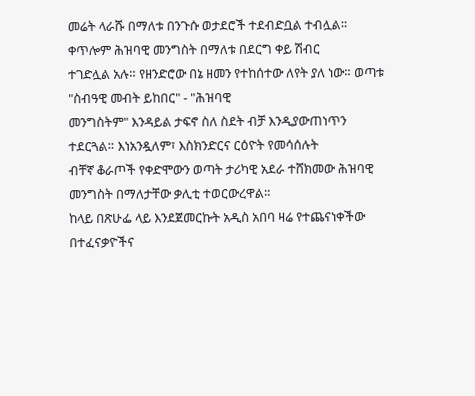መሬት ላራሹ በማለቱ በንጉሱ ወታደሮች ተደብድቧል ተብሏል። ቀጥሎም ሕዝባዊ መንግስት በማለቱ በደርግ ቀይ ሽብር
ተገድሏል አሉ። የዘንድሮው በኔ ዘመን የተከሰተው ለየት ያለ ነው። ወጣቱ "ስብዓዊ መብት ይከበር" - "ሕዝባዊ
መንግስትም" እንዳይል ታፍኖ ስለ ስደት ብቻ እንዲያውጠነጥን ተደርጓል። እነአንዷለም፣ እስክንድርና ርዕዮት የመሳሰሉት
ብቸኛ ቆራጦች የቀድሞውን ወጣት ታሪካዊ አደራ ተሸክመው ሕዝባዊ መንግስት በማለታቸው ቃሊቲ ተወርውረዋል።
ከላይ በጽሁፌ ላይ እንደጀመርኩት አዲስ አበባ ዛሬ የተጨናነቀችው በተፈናቃዮችና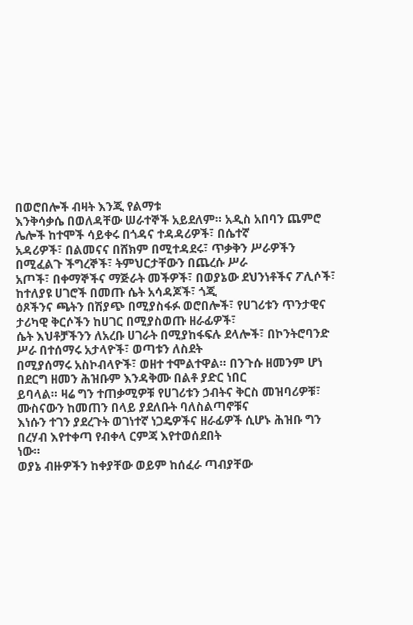በወሮበሎች ብዛት እንጂ የልማቱ
እንቅሳቃሴ በወለዳቸው ሠራተኞች አይደለም። አዲስ አበባን ጨምሮ ሌሎች ከተሞች ሳይቀሩ በጎዳና ተዳዳሪዎች፣ በሴተኛ
አዳሪዎች፣ በልመናና በሸክም በሚተዳደሩ፣ ጥቃቅን ሥራዎችን በሚፈልጉ ችግረኞች፣ ትምህርታቸውን በጨረሱ ሥራ
አጦች፣ በቀማኞችና ማጅራት መችዎች፣ በወያኔው ደህንነቶችና ፖሊሶች፣ ከተለያዩ ሀገሮች በመጡ ሴት አሳዳጆች፣ ጎጂ
ዕጾችንና ጫትን በሽያጭ በሚያስፋፉ ወሮበሎች፣ የሀገሪቱን ጥንታዊና ታሪካዊ ቅርሶችን ከሀገር በሚያስወጡ ዘራፊዎች፣
ሴት እህቶቻችንን ለአረቡ ሀገራት በሚያከፋፍሉ ደላሎች፣ በኮንትሮባንድ ሥራ በተሰማሩ አታላዮች፣ ወጣቱን ለስደት
በሚያሰማሩ አስኮብላዮች፣ ወዘተ ተሞልተዋል። በንጉሱ ዘመንም ሆነ በደርግ ዘመን ሕዝቡም እንዳቅሙ በልቶ ያድር ነበር
ይባላል። ዛሬ ግን ተጠቃሚዎቹ የሀገሪቱን ኃብትና ቅርስ መዝባሪዎቹ፣ ሙስናውን ከመጠን በላይ ያደለቡት ባለስልጣኖቹና
እነሱን ተገን ያደረጉት ወገነተኛ ነጋዴዎችና ዘራፊዎች ሲሆኑ ሕዝቡ ግን በረሃብ እየተቀጣ የብቀላ ርምጃ እየተወሰደበት
ነው።
ወያኔ ብዙዎችን ከቀያቸው ወይም ከሰፈራ ጣብያቸው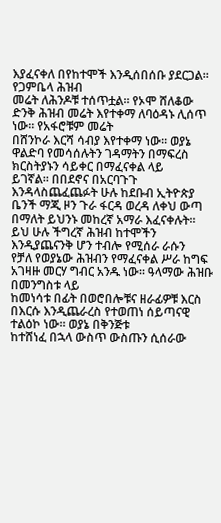እያፈናቀለ በየከተሞች እንዲሰበሰቡ ያደርጋል። የጋምቤላ ሕዝብ
መሬት ለሕንዶቹ ተሰጥቷል። የኦሞ ሸለቆው ድንቅ ሕዝብ መሬት እየተቀማ ለባዕዳኑ ሊሰጥ ነው። የአፋሮቹም መሬት
በሸንኮራ እርሻ ሳብያ እየተቀማ ነው። ወያኔ ዋልድባ የመሳሰሉትን ገዳማትን በማፍረስ ክርስትያኑን ሳይቀር በማፈናቀል ላይ
ይገኛል። በበደኖና በአርባጉጉ እንዳላስጨፈጨፉት ሁሉ ከደቡብ ኢትዮጵያ ቤንች ማጂ ዞን ጉራ ፋርዳ ወረዳ ለቀህ ውጣ
በማለት ይህንኑ መከረኛ አማራ እፈናቀሉት። ይህ ሁሉ ችግረኛ ሕዝብ ከተሞችን እንዲያጨናንቅ ሆን ተብሎ የሚሰራ ራሱን
የቻለ የወያኔው ሕዝብን የማፈናቀል ሥራ ከግፍ አገዛዙ መርሃ ግብር አንዱ ነው። ዓላማው ሕዝቡ በመንግስቱ ላይ
ከመነሳቱ በፊት በወሮበሎቹና ዘራፊዎቹ እርስ በእርሱ እንዲጨራረስ የተወጠነ ሰይጣናዊ ተልዕኮ ነው። ወያኔ በቅንጅቱ
ከተሸነፈ በኋላ ውስጥ ውስጡን ሲሰራው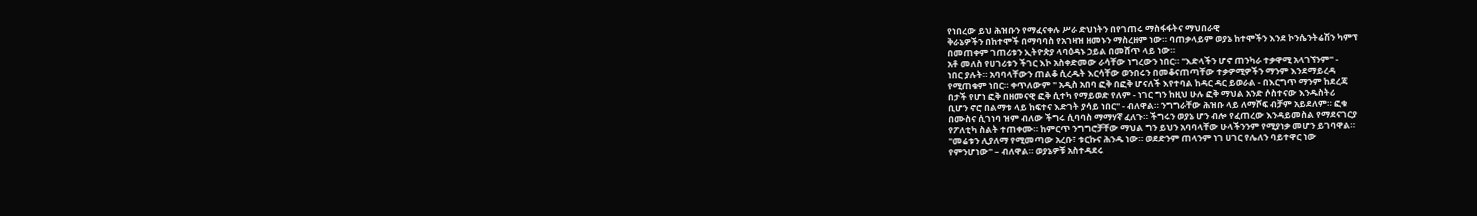የነበረው ይህ ሕዝቡን የማፈናቀሉ ሥራ ድህነትን በየገጠሩ ማስፋፋትና ማህበራዊ
ቅራኔዎችን በከተሞች በማባባስ የአገዛዝ ዘመኑን ማስረዘም ነው። ባጠቃላይም ወያኔ ከተሞችን እንደ ኮንሴንትሬሽን ካምፕ
በመጠቀም ገጠሪቱን ኢትዮጵያ ላባዕዳኑ ኃይል በመሸጥ ላይ ነው።
አቶ መለስ የሀገሪቱን ችገር እኮ አስቀድመው ራሳቸው ነግረውን ነበር። "እድላችን ሆኖ ጠንካራ ተቃዋሚ አላገኘንም" -
ነበር ያሉት። አባባላቸውን ጠልቆ ሲረዱት እርሳቸው ወንበሩን በመቆናጠጣቸው ተቃዎሚዎችን ማንም እንደማይረዳ
የሚጠቁም ነበር። ቀጥለውም " አዲስ አበባ ፎቅ በፎቅ ሆናለች እየተባል ከዳር ዳር ይወራል - በእርግጥ ማንም ከደረጃ
በታች የሆነ ፎቅ በዘመናዊ ፎቅ ሲተካ የማይወድ የለም - ነገር ግን ከዚህ ሁሉ ፎቅ ማህል አንድ ሶስተናው እንዱስትሪ
ቢሆን ኖሮ በልማቱ ላይ ከፍተና እድገት ያሳይ ነበር" - ብለዋል። ንግግራቸው ሕዝቡ ላይ ለማሾፍ ብቻም አይደለም። ፎቁ
በሙስና ሲገነባ ዝም ብለው ችግሩ ሲባባስ ማማሃኛ ፈለጉ። ችግሩን ወያኔ ሆን ብሎ የፈጠረው እንዳይመስል የማደናገርያ
የፖለቲካ ስልት ተጠቀሙ። ከምርጥ ንግግሮቻቸው ማህል ግን ይህን አባባላቸው ሁላችንንም የሚያነቃ መሆን ይገባዋል።
"መሬቱን ሊያለማ የሚመጣው አረቡ፣ ቱርኩና ሕንዱ ነው። ወደድንም ጠላንም ነገ ሀገር የሌለን ባይተዋር ነው
የምንሆነው" – ብለዋል። ወያኔዎቹ አስተዳደሩ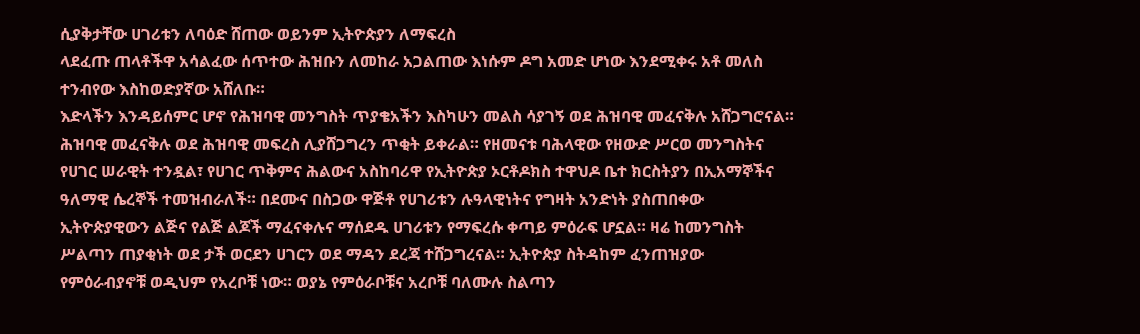ሲያቅታቸው ሀገሪቱን ለባዕድ ሸጠው ወይንም ኢትዮጵያን ለማፍረስ
ላደፈጡ ጠላቶችዋ አሳልፈው ሰጥተው ሕዝቡን ለመከራ አጋልጠው እነሱም ዶግ አመድ ሆነው እንደሚቀሩ አቶ መለስ
ተንብየው እስከወድያኛው አሸለቡ።
እድላችን እንዳይሰምር ሆኖ የሕዝባዊ መንግስት ጥያቄአችን እስካሁን መልስ ሳያገኝ ወደ ሕዝባዊ መፈናቅሉ አሸጋግሮናል።
ሕዝባዊ መፈናቅሉ ወደ ሕዝባዊ መፍረስ ሊያሸጋግረን ጥቂት ይቀራል። የዘመናቱ ባሕላዊው የዘውድ ሥርወ መንግስትና
የሀገር ሠራዊት ተንዷል፣ የሀገር ጥቅምና ሕልውና አስከባሪዋ የኢትዮጵያ ኦርቶዶክስ ተዋህዶ ቤተ ክርስትያን በኢአማኞችና
ዓለማዊ ሴረኞች ተመዝብራለች። በደሙና በስጋው ዋጅቶ የሀገሪቱን ሉዓላዊነትና የግዛት አንድነት ያስጠበቀው
ኢትዮጵያዊውን ልጅና የልጅ ልጆች ማፈናቀሉና ማሰደዱ ሀገሪቱን የማፍረሱ ቀጣይ ምዕራፍ ሆኗል። ዛሬ ከመንግስት
ሥልጣን ጠያቂነት ወደ ታች ወርደን ሀገርን ወደ ማዳን ደረጃ ተሸጋግረናል። ኢትዮጵያ ስትዳከም ፈንጠዝያው
የምዕራብያኖቹ ወዲህም የአረቦቹ ነው። ወያኔ የምዕራቦቹና አረቦቹ ባለሙሉ ስልጣን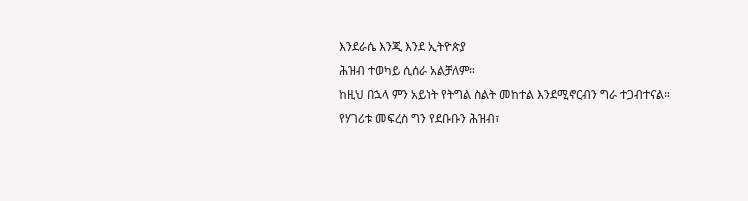እንደራሴ እንጂ እንደ ኢትዮጵያ
ሕዝብ ተወካይ ሲሰራ አልቻለም።
ከዚህ በኋላ ምን አይነት የትግል ስልት መከተል እንደሚኖርብን ግራ ተጋብተናል። የሃገሪቱ መፍረስ ግን የደቡቡን ሕዝብ፣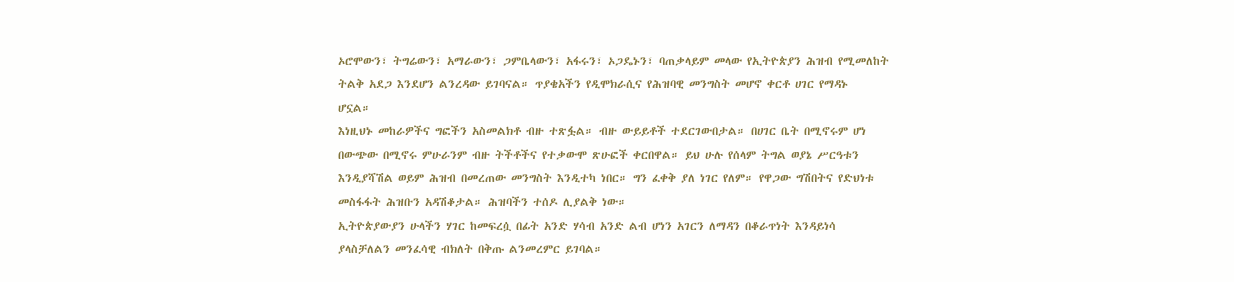ኦሮሞውን፣ ትግሬውን፣ አማራውን፣ ጋምቤላውን፣ አፋሩን፣ ኦጋዴኑን፣ ባጠቃላይም መላው የኢትዮጵያን ሕዝብ የሚመለከት
ትልቅ አደጋ እንደሆን ልንረዳው ይገባናል። ጥያቄአችን የዲሞክራሲና የሕዝባዊ መንግስት መሆኖ ቀርቶ ሀገር የማዳኑ
ሆኗል።
እነዚህኑ መከራዎችና ግፎችን አስመልክቶ ብዙ ተጽፏል። ብዙ ውይይቶች ተደርገውበታል። በሀገር ቤት በሚኖሩም ሆነ
በውጭው በሚኖሩ ምሁራንም ብዙ ትችቶችና የተቃውሞ ጽሁፎች ቀርበዋል። ይህ ሁሉ የሰላም ትግል ወያኔ ሥርዓቱን
እንዲያሻሽል ወይም ሕዝብ በመረጠው መንግስት እንዲተካ ነበር። ግን ፈቀቅ ያለ ነገር የለም። የዋጋው ግሽበትና የድህነቱ
መስፋፋት ሕዝቡን አዳሽቆታል። ሕዝባችን ተሰዶ ሊያልቅ ነው።
ኢትዮጵያውያን ሁላችን ሃገር ከመፍረሷ በፊት አንድ ሃሳብ አንድ ልብ ሆነን አገርን ለማዳን በቆራጥነት እንዳይነሳ
ያላስቻለልን መንፈሳዊ ብክለት በቅጡ ልንመረምር ይገባል።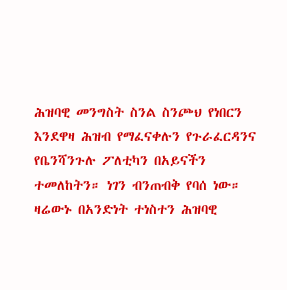ሕዝባዊ መንግስት ስንል ስንጮህ የነበርን እንደዋዛ ሕዝብ የማፈናቀሉን የጉራፈርዳንና የቤንሻንጉሉ ፖለቲካን በአይናችን
ተመለከትን። ነገን ብንጠብቅ የባሰ ነው። ዛሬውኑ በአንድነት ተነስተን ሕዝባዊ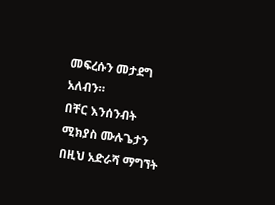መፍረሱን መታደግ አለብን።
በቸር እንሰንብት
ሚክያስ ሙሉጌታን በዚህ አድራሻ ማግኘት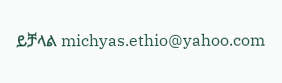ይቻላል michyas.ethio@yahoo.com